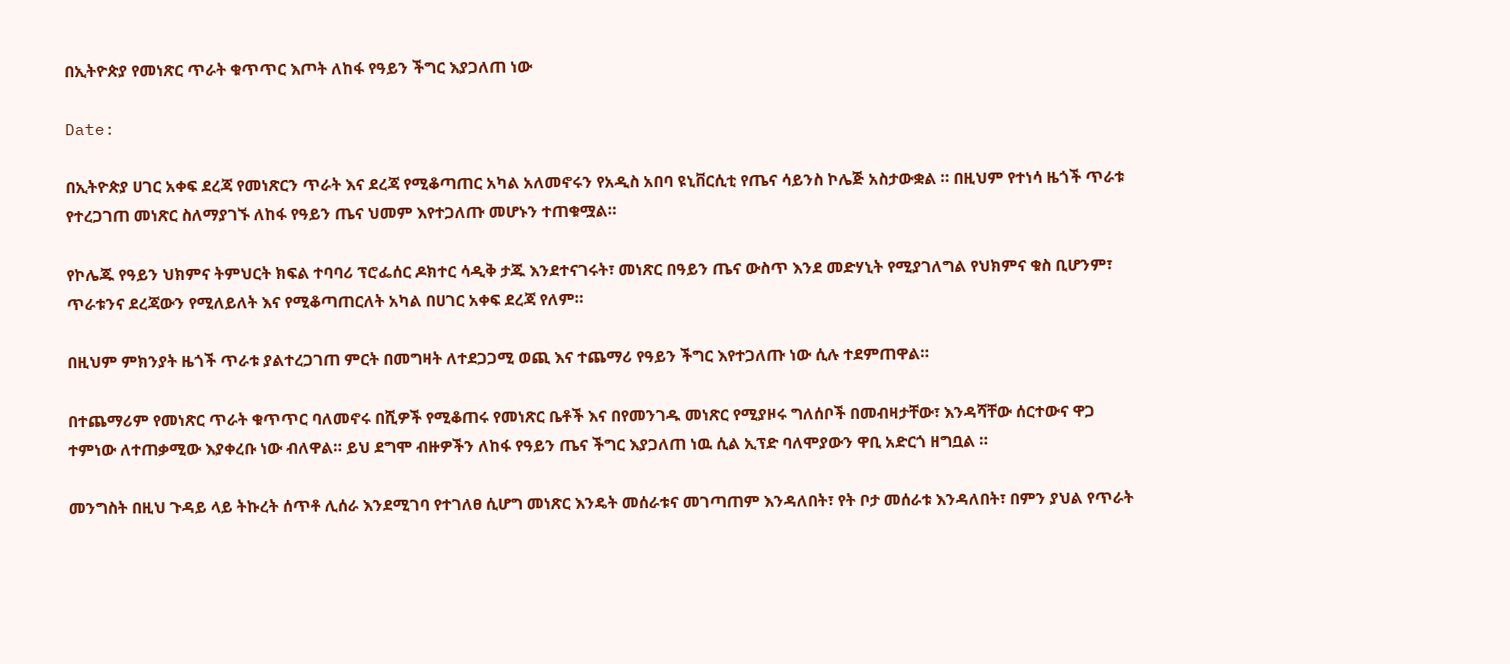በኢትዮጵያ የመነጽር ጥራት ቁጥጥር እጦት ለከፋ የዓይን ችግር እያጋለጠ ነው

Date:

በኢትዮጵያ ሀገር አቀፍ ደረጃ የመነጽርን ጥራት እና ደረጃ የሚቆጣጠር አካል አለመኖሩን የአዲስ አበባ ዩኒቨርሲቲ የጤና ሳይንስ ኮሌጅ አስታውቋል ። በዚህም የተነሳ ዜጎች ጥራቱ የተረጋገጠ መነጽር ስለማያገኙ ለከፋ የዓይን ጤና ህመም እየተጋለጡ መሆኑን ተጠቁሟል።

የኮሌጁ የዓይን ህክምና ትምህርት ክፍል ተባባሪ ፕሮፌሰር ዶክተር ሳዲቅ ታጁ እንደተናገሩት፣ መነጽር በዓይን ጤና ውስጥ እንደ መድሃኒት የሚያገለግል የህክምና ቁስ ቢሆንም፣ ጥራቱንና ደረጃውን የሚለይለት እና የሚቆጣጠርለት አካል በሀገር አቀፍ ደረጃ የለም።

በዚህም ምክንያት ዜጎች ጥራቱ ያልተረጋገጠ ምርት በመግዛት ለተደጋጋሚ ወጪ እና ተጨማሪ የዓይን ችግር እየተጋለጡ ነው ሲሉ ተደምጠዋል።

በተጨማሪም የመነጽር ጥራት ቁጥጥር ባለመኖሩ በሺዎች የሚቆጠሩ የመነጽር ቤቶች እና በየመንገዱ መነጽር የሚያዞሩ ግለሰቦች በመብዛታቸው፣ እንዳሻቸው ሰርተውና ዋጋ ተምነው ለተጠቃሚው እያቀረቡ ነው ብለዋል። ይህ ደግሞ ብዙዎችን ለከፋ የዓይን ጤና ችግር እያጋለጠ ነዉ ሲል ኢፕድ ባለሞያውን ዋቢ አድርጎ ዘግቧል ።

መንግስት በዚህ ጉዳይ ላይ ትኩረት ሰጥቶ ሊሰራ እንደሚገባ የተገለፀ ሲሆግ መነጽር እንዴት መሰራቱና መገጣጠም እንዳለበት፣ የት ቦታ መሰራቱ እንዳለበት፣ በምን ያህል የጥራት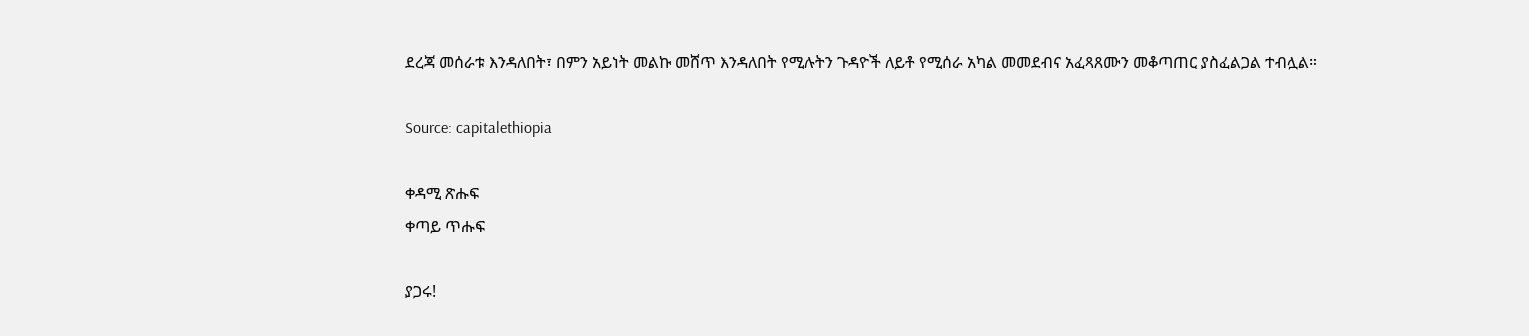ደረጃ መሰራቱ እንዳለበት፣ በምን አይነት መልኩ መሸጥ እንዳለበት የሚሉትን ጉዳዮች ለይቶ የሚሰራ አካል መመደብና አፈጻጸሙን መቆጣጠር ያስፈልጋል ተብሏል።

Source: capitalethiopia

ቀዳሚ ጽሑፍ
ቀጣይ ጥሑፍ

ያጋሩ!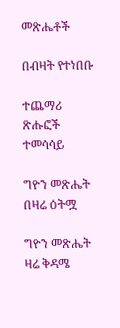መጽሔቶች

በብዛት የተነበቡ

ተጨማሪ ጽሑፎች
ተመሳሳይ

ግዮን መጽሔት በዛሬ ዕትሟ

ግዮን መጽሔት ዛሬ ቅዳሜ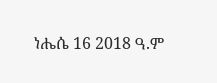ነሔሴ 16 2018 ዓ.ም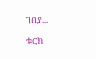ገበያ...

ቱርክ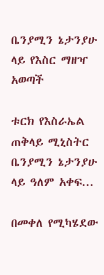ቤንያሚን ኔታንያሁ ላይ የእስር ማዘዣ አወጣች

ቱርክ የእስራኤል ጠቅላይ ሚኒስትር ቤንያሚን ኔታንያሁ ላይ ዓለም አቀፍ...

በመቀለ የሚካሄደው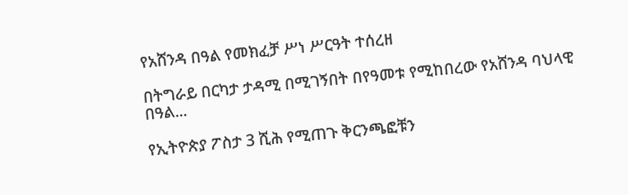የአሸንዳ በዓል የመክፈቻ ሥነ ሥርዓት ተሰረዘ

በትግራይ በርካታ ታዳሚ በሚገኝበት በየዓመቱ የሚከበረው የአሸንዳ ባህላዊ በዓል...

የኢትዮጵያ ፖስታ 3 ሺሕ የሚጠጉ ቅርንጫፎቹን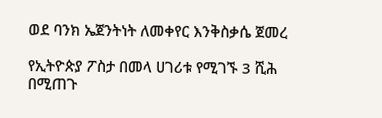ወደ ባንክ ኤጀንትነት ለመቀየር እንቅስቃሴ ጀመረ

የኢትዮጵያ ፖስታ በመላ ሀገሪቱ የሚገኙ 3 ሺሕ በሚጠጉ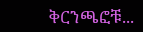ቅርንጫፎቹ...